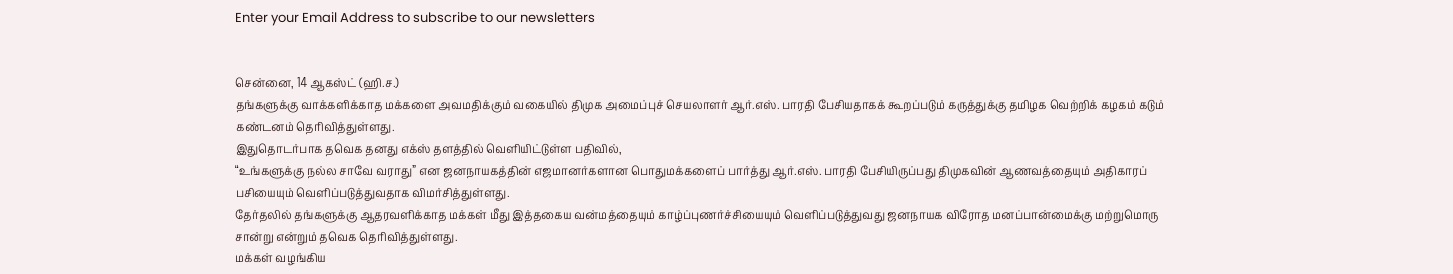Enter your Email Address to subscribe to our newsletters


சென்னை, 14 ஆகஸ்ட் (ஹி.ச.)
தங்களுக்கு வாக்களிக்காத மக்களை அவமதிக்கும் வகையில் திமுக அமைப்புச் செயலாளர் ஆர்.எஸ். பாரதி பேசியதாகக் கூறப்படும் கருத்துக்கு தமிழக வெற்றிக் கழகம் கடும் கண்டனம் தெரிவித்துள்ளது.
இதுதொடர்பாக தவெக தனது எக்ஸ் தளத்தில் வெளியிட்டுள்ள பதிவில்,
“உங்களுக்கு நல்ல சாவே வராது” என ஜனநாயகத்தின் எஜமானர்களான பொதுமக்களைப் பார்த்து ஆர்.எஸ். பாரதி பேசியிருப்பது திமுகவின் ஆணவத்தையும் அதிகாரப் பசியையும் வெளிப்படுத்துவதாக விமர்சித்துள்ளது.
தேர்தலில் தங்களுக்கு ஆதரவளிக்காத மக்கள் மீது இத்தகைய வன்மத்தையும் காழ்ப்புணர்ச்சியையும் வெளிப்படுத்துவது ஜனநாயக விரோத மனப்பான்மைக்கு மற்றுமொரு சான்று என்றும் தவெக தெரிவித்துள்ளது.
மக்கள் வழங்கிய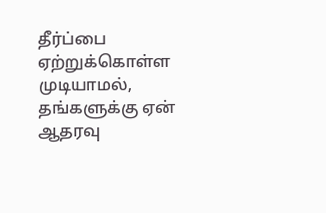தீர்ப்பை ஏற்றுக்கொள்ள முடியாமல், தங்களுக்கு ஏன் ஆதரவு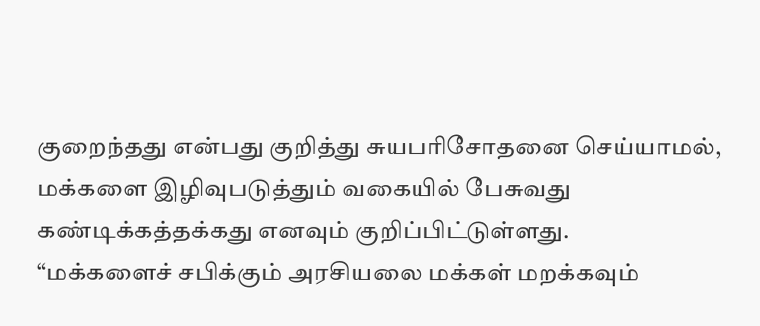குறைந்தது என்பது குறித்து சுயபரிசோதனை செய்யாமல், மக்களை இழிவுபடுத்தும் வகையில் பேசுவது கண்டிக்கத்தக்கது எனவும் குறிப்பிட்டுள்ளது.
“மக்களைச் சபிக்கும் அரசியலை மக்கள் மறக்கவும்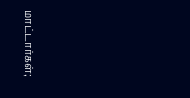மாட்டார்கள்;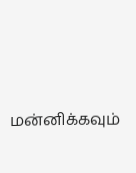மன்னிக்கவும்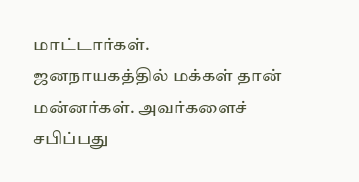மாட்டார்கள். ஜனநாயகத்தில் மக்கள் தான் மன்னர்கள். அவர்களைச் சபிப்பது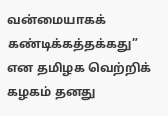வன்மையாகக் கண்டிக்கத்தக்கது” என தமிழக வெற்றிக் கழகம் தனது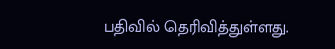பதிவில் தெரிவித்துள்ளது.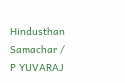Hindusthan Samachar / P YUVARAJ